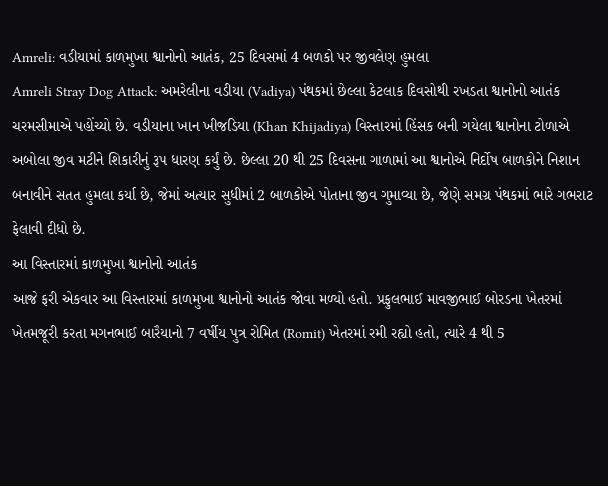Amreli: વડીયામાં કાળમુખા શ્વાનોનો આતંક, 25 દિવસમાં 4 બળકો પર જીવલેણ હુમલા
Amreli Stray Dog Attack: અમરેલીના વડીયા (Vadiya) પંથકમાં છેલ્લા કેટલાક દિવસોથી રખડતા શ્વાનોનો આતંક ચરમસીમાએ પહોંચ્યો છે. વડીયાના ખાન ખીજડિયા (Khan Khijadiya) વિસ્તારમાં હિંસક બની ગયેલા શ્વાનોના ટોળાએ અબોલા જીવ મટીને શિકારીનું રૂપ ધારણ કર્યું છે. છેલ્લા 20 થી 25 દિવસના ગાળામાં આ શ્વાનોએ નિર્દોષ બાળકોને નિશાન બનાવીને સતત હુમલા કર્યા છે, જેમાં અત્યાર સુધીમાં 2 બાળકોએ પોતાના જીવ ગુમાવ્યા છે, જેણે સમગ્ર પંથકમાં ભારે ગભરાટ ફેલાવી દીધો છે.
આ વિસ્તારમાં કાળમુખા શ્વાનોનો આતંક
આજે ફરી એકવાર આ વિસ્તારમાં કાળમુખા શ્વાનોનો આતંક જોવા મળ્યો હતો. પ્રફુલભાઈ માવજીભાઈ બોરડના ખેતરમાં ખેતમજૂરી કરતા મગનભાઈ બારૈયાનો 7 વર્ષીય પુત્ર રોમિત (Romit) ખેતરમાં રમી રહ્યો હતો, ત્યારે 4 થી 5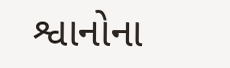શ્વાનોના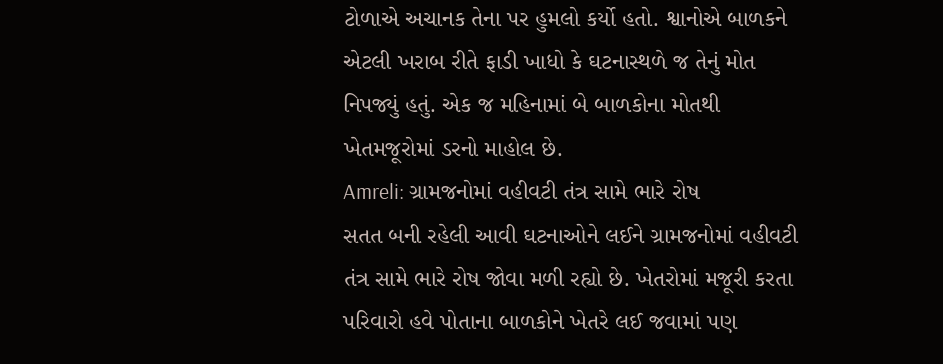ટોળાએ અચાનક તેના પર હુમલો કર્યો હતો. શ્વાનોએ બાળકને એટલી ખરાબ રીતે ફાડી ખાધો કે ઘટનાસ્થળે જ તેનું મોત નિપજ્યું હતું. એક જ મહિનામાં બે બાળકોના મોતથી ખેતમજૂરોમાં ડરનો માહોલ છે.
Amreli: ગ્રામજનોમાં વહીવટી તંત્ર સામે ભારે રોષ
સતત બની રહેલી આવી ઘટનાઓને લઈને ગ્રામજનોમાં વહીવટી તંત્ર સામે ભારે રોષ જોવા મળી રહ્યો છે. ખેતરોમાં મજૂરી કરતા પરિવારો હવે પોતાના બાળકોને ખેતરે લઈ જવામાં પણ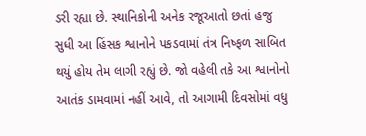ડરી રહ્યા છે. સ્થાનિકોની અનેક રજૂઆતો છતાં હજુ સુધી આ હિંસક શ્વાનોને પકડવામાં તંત્ર નિષ્ફળ સાબિત થયું હોય તેમ લાગી રહ્યું છે. જો વહેલી તકે આ શ્વાનોનો આતંક ડામવામાં નહીં આવે, તો આગામી દિવસોમાં વધુ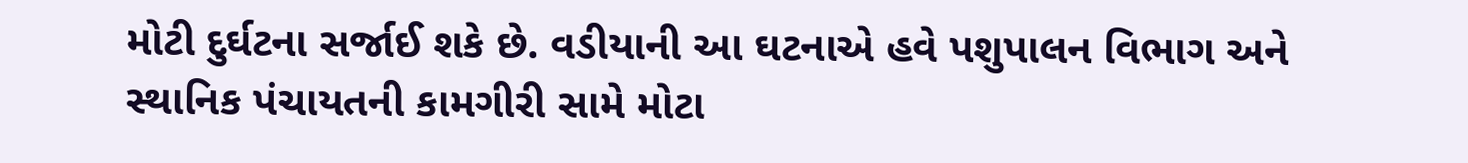મોટી દુર્ઘટના સર્જાઈ શકે છે. વડીયાની આ ઘટનાએ હવે પશુપાલન વિભાગ અને સ્થાનિક પંચાયતની કામગીરી સામે મોટા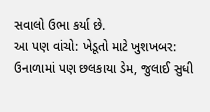સવાલો ઉભા કર્યા છે.
આ પણ વાંચો: ખેડૂતો માટે ખુશખબર: ઉનાળામાં પણ છલકાયા ડેમ, જુલાઈ સુધી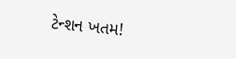ટેન્શન ખતમ!